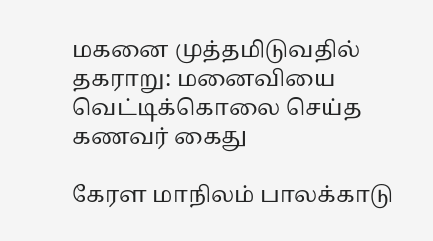மகனை முத்தமிடுவதில் தகராறு: மனைவியை வெட்டிக்கொலை செய்த கணவர் கைது

கேரள மாநிலம் பாலக்காடு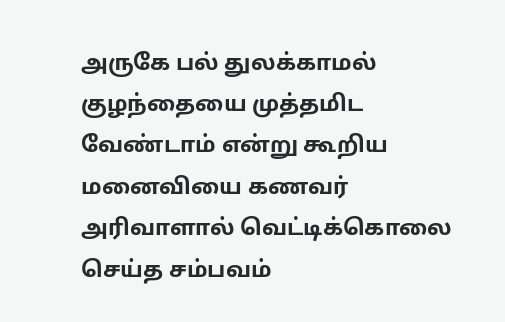அருகே பல் துலக்காமல் குழந்தையை முத்தமிட வேண்டாம் என்று கூறிய மனைவியை கணவர் அரிவாளால் வெட்டிக்கொலை செய்த சம்பவம்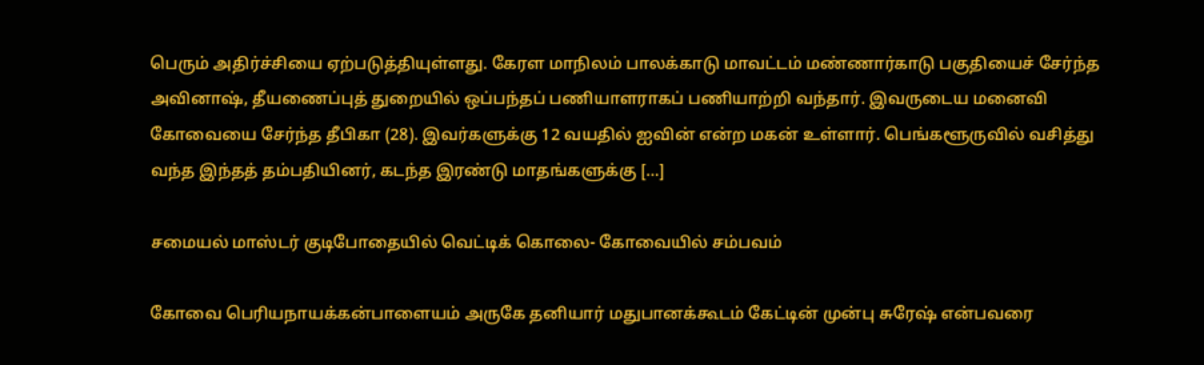பெரும் அதிர்ச்சியை ஏற்படுத்தியுள்ளது. கேரள மாநிலம் பாலக்காடு மாவட்டம் மண்ணார்காடு பகுதியைச் சேர்ந்த அவினாஷ், தீயணைப்புத் துறையில் ஒப்பந்தப் பணியாளராகப் பணியாற்றி வந்தார். இவருடைய மனைவி கோவையை சேர்ந்த தீபிகா (28). இவர்களுக்கு 12 வயதில் ஐவின் என்ற மகன் உள்ளார். பெங்களூருவில் வசித்து வந்த இந்தத் தம்பதியினர், கடந்த இரண்டு மாதங்களுக்கு […]

சமையல் மாஸ்டர் குடிபோதையில் வெட்டிக் கொலை- கோவையில் சம்பவம்

கோவை பெரியநாயக்கன்பாளையம் அருகே தனியார் மதுபானக்கூடம் கேட்டின் முன்பு சுரேஷ் என்பவரை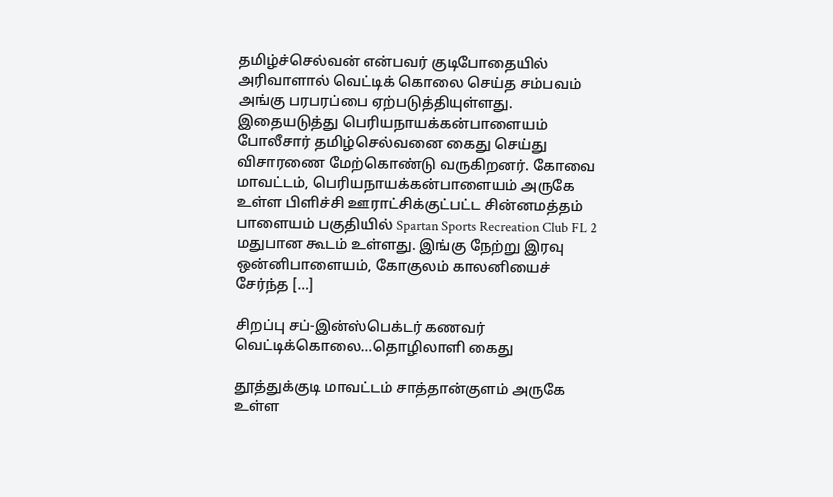தமிழ்ச்செல்வன் என்பவர் குடிபோதையில் அரிவாளால் வெட்டிக் கொலை செய்த சம்பவம் அங்கு பரபரப்பை ஏற்படுத்தியுள்ளது. இதையடுத்து பெரியநாயக்கன்பாளையம் போலீசார் தமிழ்செல்வனை கைது செய்து விசாரணை மேற்கொண்டு வருகிறனர். கோவை மாவட்டம், பெரியநாயக்கன்பாளையம் அருகே உள்ள பிளிச்சி ஊராட்சிக்குட்பட்ட சின்னமத்தம் பாளையம் பகுதியில் Spartan Sports Recreation Club FL 2 மதுபான கூடம் உள்ளது. இங்கு நேற்று இரவு ஒன்னிபாளையம், கோகுலம் காலனியைச் சேர்ந்த […]

சிறப்பு சப்-இன்ஸ்பெக்டர் கணவர் வெட்டிக்கொலை…தொழிலாளி கைது

தூத்துக்குடி மாவட்டம் சாத்தான்குளம் அருகே உள்ள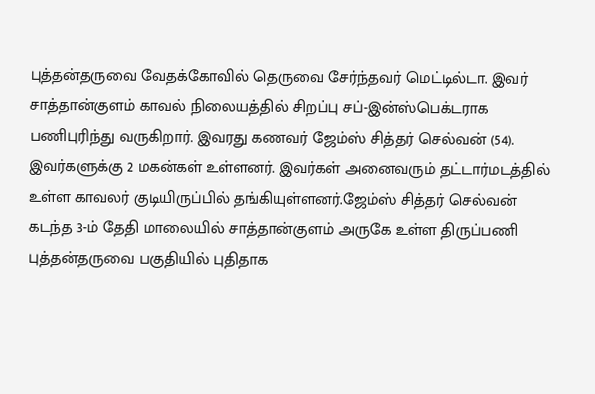புத்தன்தருவை வேதக்கோவில் தெருவை சேர்ந்தவர் மெட்டில்டா. இவர் சாத்தான்குளம் காவல் நிலையத்தில் சிறப்பு சப்-இன்ஸ்பெக்டராக பணிபுரிந்து வருகிறார். இவரது கணவர் ஜேம்ஸ் சித்தர் செல்வன் (54). இவர்களுக்கு 2 மகன்கள் உள்ளனர். இவர்கள் அனைவரும் தட்டார்மடத்தில் உள்ள காவலர் குடியிருப்பில் தங்கியுள்ளனர்.ஜேம்ஸ் சித்தர் செல்வன் கடந்த 3-ம் தேதி மாலையில் சாத்தான்குளம் அருகே உள்ள திருப்பணி புத்தன்தருவை பகுதியில் புதிதாக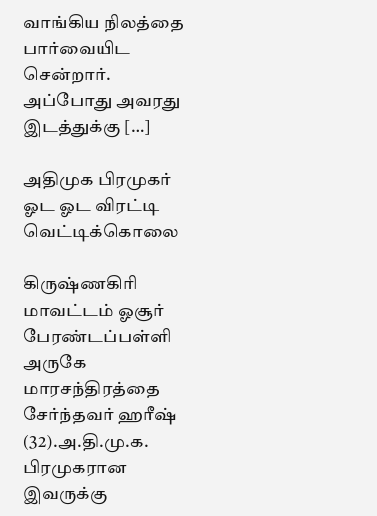வாங்கிய நிலத்தை பார்வையிட சென்றார். அப்போது அவரது இடத்துக்கு […]

அதிமுக பிரமுகர் ஓட ஓட விரட்டி வெட்டிக்கொலை

கிருஷ்ணகிரி மாவட்டம் ஓசூர் பேரண்டப்பள்ளி அருகே மாரசந்திரத்தை சேர்ந்தவர் ஹரீஷ் (32).அ.தி.மு.க. பிரமுகரான இவருக்கு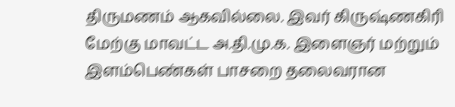திருமணம் ஆகவில்லை. இவர் கிருஷ்ணகிரி மேற்கு மாவட்ட அ.தி.மு.க. இளைஞர் மற்றும் இளம்பெண்கள் பாசறை தலைவரான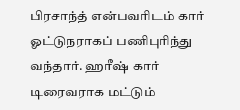பிரசாந்த் என்பவரிடம் கார் ஓட்டுநராகப் பணிபுரிந்து வந்தார். ஹரீஷ் கார் டிரைவராக மட்டும்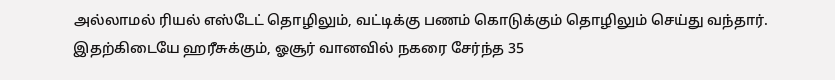அல்லாமல் ரியல் எஸ்டேட் தொழிலும், வட்டிக்கு பணம் கொடுக்கும் தொழிலும் செய்து வந்தார். இதற்கிடையே ஹரீசுக்கும், ஓசூர் வானவில் நகரை சேர்ந்த 35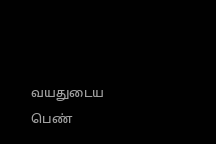வயதுடைய பெண்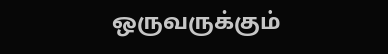ஒருவருக்கும்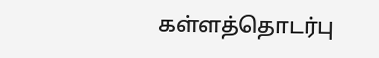கள்ளத்தொடர்பு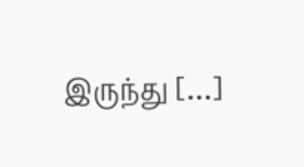இருந்து […]